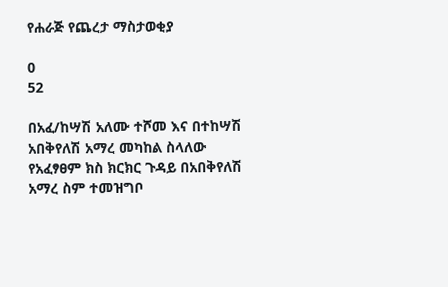የሐራጅ የጨረታ ማስታወቂያ

0
52

በአፈ/ከሣሽ አለሙ ተሾመ እና በተከሣሽ አበቅየለሽ አማረ መካከል ስላለው የአፈፃፀም ክስ ክርክር ጉዳይ በአበቅየለሽ አማረ ስም ተመዝግቦ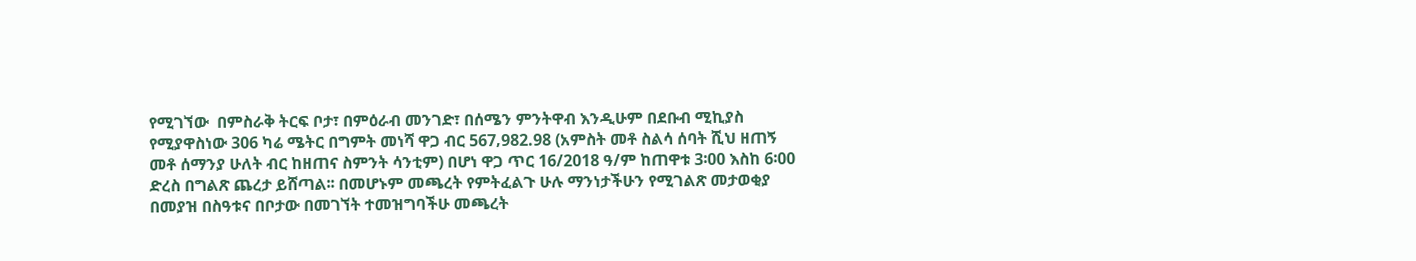የሚገኘው  በምስራቅ ትርፍ ቦታ፣ በምዕራብ መንገድ፣ በሰሜን ምንትዋብ እንዲሁም በደቡብ ሚኪያስ የሚያዋስነው 306 ካሬ ሜትር በግምት መነሻ ዋጋ ብር 567‚982.98 (አምስት መቶ ስልሳ ሰባት ሺህ ዘጠኝ መቶ ሰማንያ ሁለት ብር ከዘጠና ስምንት ሳንቲም) በሆነ ዋጋ ጥር 16/2018 ዓ/ም ከጠዋቱ 3፡00 እስከ 6፡00 ድረስ በግልጽ ጨረታ ይሸጣል፡፡ በመሆኑም መጫረት የምትፈልጉ ሁሉ ማንነታችሁን የሚገልጽ መታወቂያ በመያዝ በስዓቱና በቦታው በመገኘት ተመዝግባችሁ መጫረት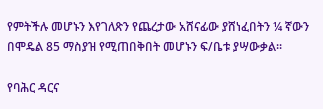የምትችሉ መሆኑን እየገለጽን የጨረታው አሸናፊው ያሸነፈበትን ¼ ኛውን በሞዴል 85 ማስያዝ የሚጠበቅበት መሆኑን ፍ/ቤቱ ያሣውቃል፡፡

የባሕር ዳርና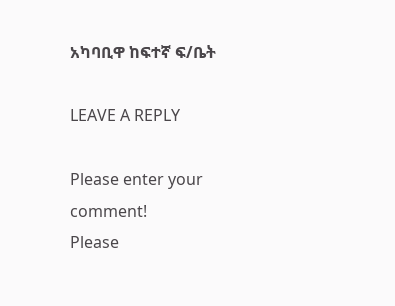አካባቢዋ ከፍተኛ ፍ/ቤት

LEAVE A REPLY

Please enter your comment!
Please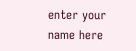enter your name here